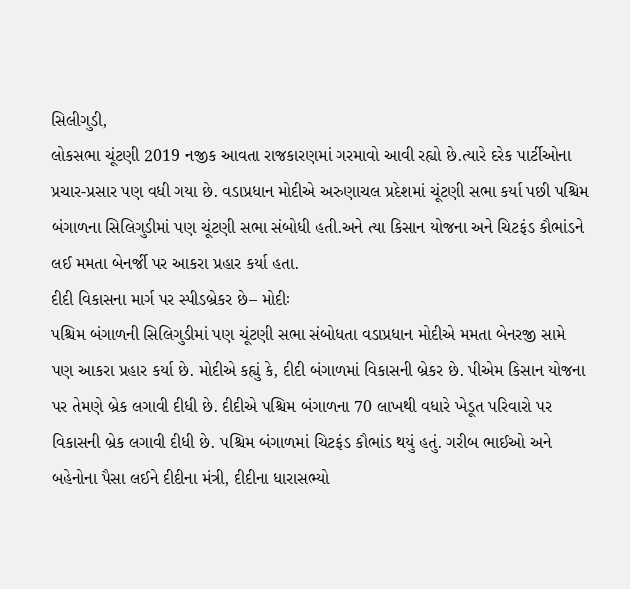સિલીગુડી,
લોકસભા ચૂંટણી 2019 નજીક આવતા રાજકારણમાં ગરમાવો આવી રહ્યો છે.ત્યારે દરેક પાર્ટીઓના પ્રચાર-પ્રસાર પણ વધી ગયા છે. વડાપ્રધાન મોદીએ અરુણાચલ પ્રદેશમાં ચૂંટણી સભા કર્યા પછી પશ્ચિમ બંગાળના સિલિગુડીમાં પણ ચૂંટણી સભા સંબોધી હતી.અને ત્યા કિસાન યોજના અને ચિટફંડ કૌભાંડને લઈ મમતા બેનર્જી પર આકરા પ્રહાર કર્યા હતા.
દીદી વિકાસના માર્ગ પર સ્પીડબ્રેકર છે– મોદીઃ
પશ્ચિમ બંગાળની સિલિગુડીમાં પણ ચૂંટણી સભા સંબોધતા વડાપ્રધાન મોદીએ મમતા બેનરજી સામે પણ આકરા પ્રહાર કર્યા છે. મોદીએ કહ્યું કે, દીદી બંગાળમાં વિકાસની બ્રેકર છે. પીએમ કિસાન યોજના પર તેમણે બ્રેક લગાવી દીધી છે. દીદીએ પશ્ચિમ બંગાળના 70 લાખથી વધારે ખેડૂત પરિવારો પર વિકાસની બ્રેક લગાવી દીધી છે. પશ્ચિમ બંગાળમાં ચિટફંડ કૌભાંડ થયું હતું. ગરીબ ભાઈઓ અને બહેનોના પૈસા લઈને દીદીના મંત્રી, દીદીના ધારાસભ્યો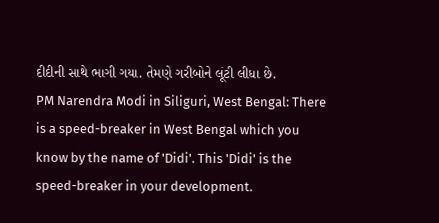દીદીની સાથે ભાગી ગયા. તેમણે ગરીબોને લૂંટી લીધા છે.
PM Narendra Modi in Siliguri, West Bengal: There is a speed-breaker in West Bengal which you know by the name of 'Didi'. This 'Didi' is the speed-breaker in your development.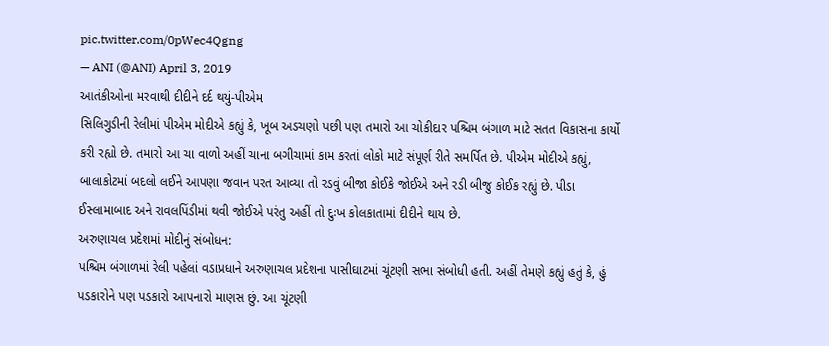pic.twitter.com/0pWec4Qgng
— ANI (@ANI) April 3, 2019
આતંકીઓના મરવાથી દીદીને દર્દ થયું-પીએમ
સિલિગુડીની રેલીમાં પીએમ મોદીએ કહ્યું કે, ખૂબ અડચણો પછી પણ તમારો આ ચોકીદાર પશ્ચિમ બંગાળ માટે સતત વિકાસના કાર્યો કરી રહ્યો છે. તમારો આ ચા વાળો અહીં ચાના બગીચામાં કામ કરતાં લોકો માટે સંપૂર્ણ રીતે સમર્પિત છે. પીએમ મોદીએ કહ્યું, બાલાકોટમાં બદલો લઈને આપણા જવાન પરત આવ્યા તો રડવું બીજા કોઈકે જોઈએ અને રડી બીજુ કોઈક રહ્યું છે. પીડા ઈસ્લામાબાદ અને રાવલપિંડીમાં થવી જોઈએ પરંતુ અહીં તો દુઃખ કોલકાતામાં દીદીને થાય છે.
અરુણાચલ પ્રદેશમાં મોદીનું સંબોધન:
પશ્ચિમ બંગાળમાં રેલી પહેલાં વડાપ્રધાને અરુણાચલ પ્રદેશના પાસીઘાટમાં ચૂંટણી સભા સંબોધી હતી. અહીં તેમણે કહ્યું હતું કે, હું પડકારોને પણ પડકારો આપનારો માણસ છું. આ ચૂંટણી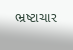ભ્રષ્ટાચાર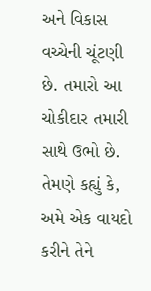અને વિકાસ વચ્ચેની ચૂંટણી છે. તમારો આ ચોકીદાર તમારી સાથે ઉભો છે. તેમણે કહ્યું કે, અમે એક વાયદો કરીને તેને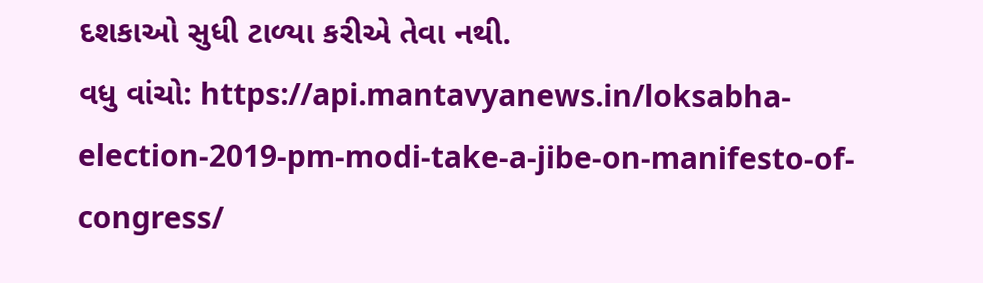દશકાઓ સુધી ટાળ્યા કરીએ તેવા નથી.
વધુ વાંચો: https://api.mantavyanews.in/loksabha-election-2019-pm-modi-take-a-jibe-on-manifesto-of-congress/